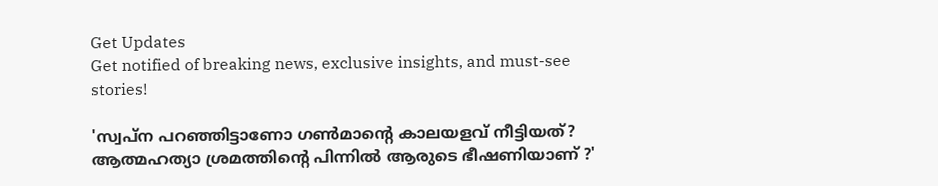Get Updates
Get notified of breaking news, exclusive insights, and must-see stories!

'സ്വപ്ന പറഞ്ഞിട്ടാണോ ഗൺമാന്റെ കാലയളവ് നീട്ടിയത്? ആത്മഹത്യാ ശ്രമത്തിന്റെ പിന്നിൽ ആരുടെ ഭീഷണിയാണ് ?'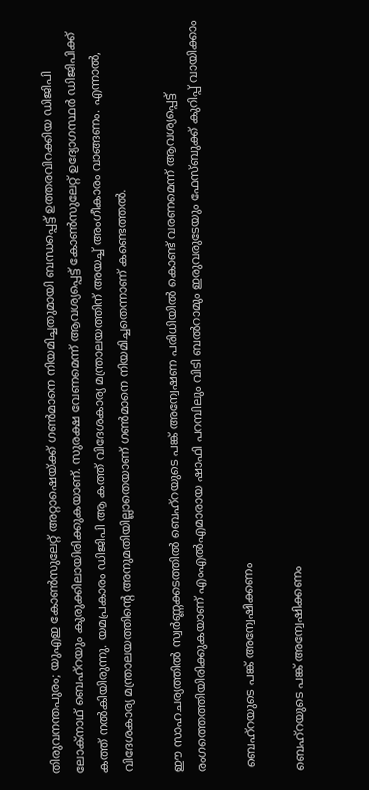തിരുവനന്തപുരം; യുഎഇ കോണ്‍സുലേറ്റ് അറ്റാഷെയ്ക്ക് ഗണ്‍മാനെ നിയമിച്ചതുമായി ബന്ധപ്പെട്ട് ഉത്തരവിറക്കിയ ഡിജിപി ലോക്നാഥ് ബെഹ്റയും കുരുക്കിലായിരിക്കുകയാണ്. സുരക്ഷ വേണമെന്ന് ആവശ്യപ്പെട്ട് കോൺസുലേറ്റ് ഉദ്യോഗസ്ഥർ ഡിജിപിക്ക് കത്ത് നൽകിയിരുന്നു. യമപ്രകാരം ഡിജിപി ആ കത്ത് വിദേശകാര്യ മന്ത്രാലയത്തിന് അയച്ച് അംഗീകാരം വാങ്ങണം. എന്നാൽ, വിദേശകാര്യ മന്ത്രാലയത്തിന്റെ അനുമതിയില്ലാതെയാണ് ഗൺമാനെ നിയമിച്ചതെന്നാണ് കണ്ടെത്തൽ.

ഈ സാഹചര്യത്തിൽ സ്വർണ്ണക്കടത്തിൽ ബെഹ്റയുടെ പങ്ക് അന്വേഷണ പരിധിയിൽ കൊണ്ട് വരണമെന്ന് ആവശ്യപ്പെട്ട് രംഗത്തെത്തിയിരിക്കുകയാണ് എംഎൽഎമാരായ ഷാഫി പറമ്പിലും വിടി ബൽറാമും ഇരുവരുടേയും ഫേസ്ബുക്ക് കുറിപ്പ് വായിക്കാം

 ബെഹ്റയുടെ പങ്ക് അന്വേഷിക്കണം

ബെഹ്റയുടെ പങ്ക് അന്വേഷിക്കണം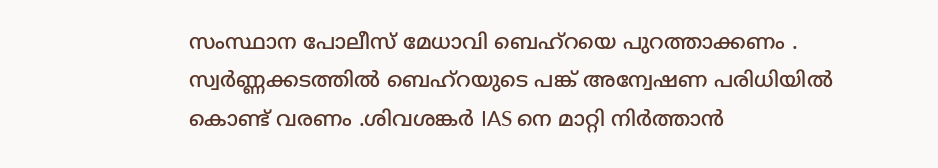സംസ്ഥാന പോലീസ് മേധാവി ബെഹ്‌റയെ പുറത്താക്കണം . സ്വർണ്ണക്കടത്തിൽ ബെഹ്റയുടെ പങ്ക് അന്വേഷണ പരിധിയിൽ കൊണ്ട് വരണം .ശിവശങ്കർ IAS നെ മാറ്റി നിർത്താൻ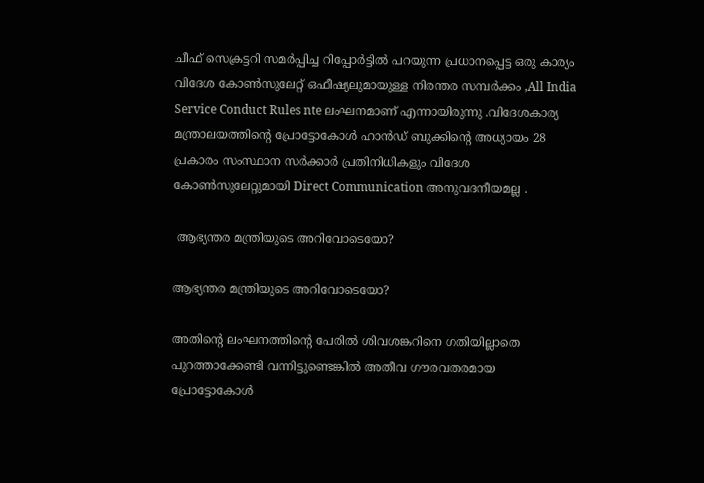ചീഫ് സെക്രട്ടറി സമർപ്പിച്ച റിപ്പോർട്ടിൽ പറയുന്ന പ്രധാനപ്പെട്ട ഒരു കാര്യം വിദേശ കോൺസുലേറ്റ് ഒഫീഷ്യലുമായുള്ള നിരന്തര സമ്പർക്കം ,All India Service Conduct Rules nte ലംഘനമാണ് എന്നായിരുന്നു .വിദേശകാര്യ മന്ത്രാലയത്തിന്റെ പ്രോട്ടോകോൾ ഹാൻഡ് ബുക്കിന്റെ അധ്യായം 28 പ്രകാരം സംസ്ഥാന സർക്കാർ പ്രതിനിധികളും വിദേശ കോൺസുലേറ്റുമായി Direct Communication അനുവദനീയമല്ല .

 ആഭ്യന്തര മന്ത്രിയുടെ അറിവോടെയോ?

ആഭ്യന്തര മന്ത്രിയുടെ അറിവോടെയോ?

അതിന്റെ ലംഘനത്തിന്റെ പേരിൽ ശിവശങ്കറിനെ ഗതിയില്ലാതെ പുറത്താക്കേണ്ടി വന്നിട്ടുണ്ടെങ്കിൽ അതീവ ഗൗരവതരമായ പ്രോട്ടോകോൾ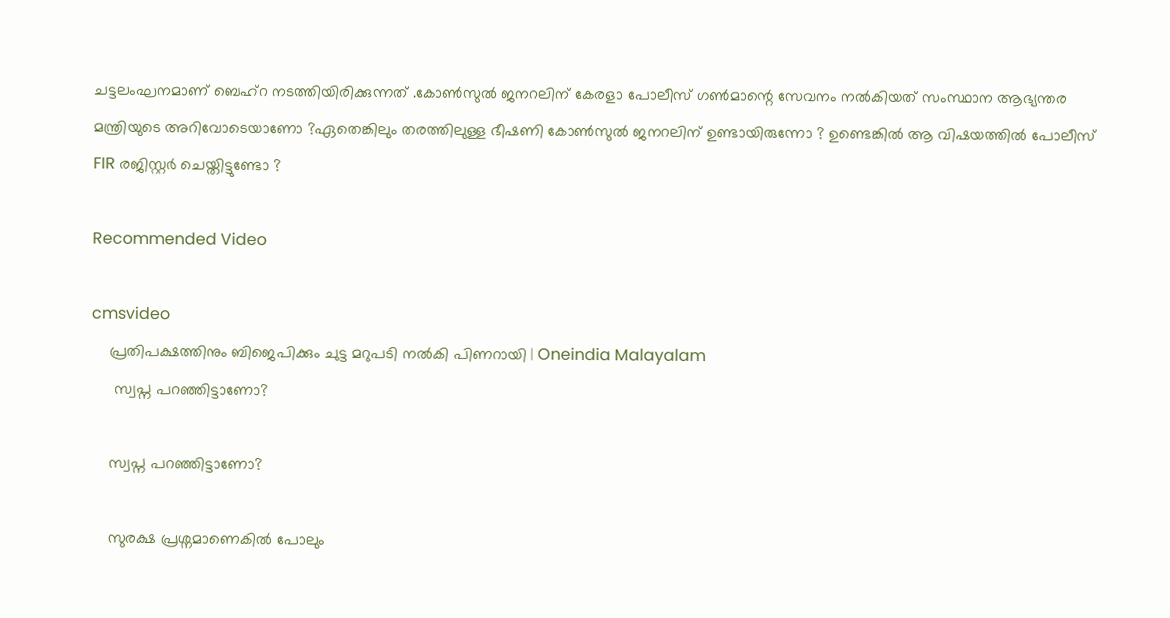ചട്ടലംഘനമാണ് ബെഹ്‌റ നടത്തിയിരിക്കുന്നത് .കോൺസുൽ ജനറലിന് കേരളാ പോലീസ് ഗൺമാന്റെ സേവനം നൽകിയത് സംസ്ഥാന ആഭ്യന്തര മന്ത്രിയുടെ അറിവോടെയാണോ ?ഏതെങ്കിലും തരത്തിലുള്ള ഭീഷണി കോൺസുൽ ജനറലിന് ഉണ്ടായിരുന്നോ ? ഉണ്ടെങ്കിൽ ആ വിഷയത്തിൽ പോലീസ് FIR രജിസ്റ്റർ ചെയ്തിട്ടുണ്ടോ ?

Recommended Video

cmsvideo
    പ്രതിപക്ഷത്തിനും ബിജെപിക്കും ചുട്ട മറുപടി നൽകി പിണറായി | Oneindia Malayalam
     സ്വപ്ന പറഞ്ഞിട്ടാണോ?

    സ്വപ്ന പറഞ്ഞിട്ടാണോ?

    സുരക്ഷ പ്രശ്നമാണെകിൽ പോലും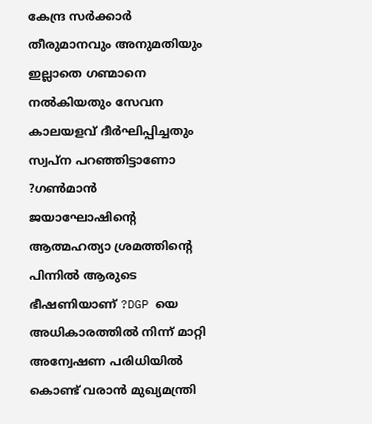കേന്ദ്ര സർക്കാർ തീരുമാനവും അനുമതിയും ഇല്ലാതെ ഗണ്മാനെ നൽകിയതും സേവന കാലയളവ് ദീർഘിപ്പിച്ചതും സ്വപ്ന പറഞ്ഞിട്ടാണോ ?ഗൺമാൻ ജയാഘോഷിന്റെ ആത്മഹത്യാ ശ്രമത്തിന്റെ പിന്നിൽ ആരുടെ ഭീഷണിയാണ് ?DGP യെ അധികാരത്തിൽ നിന്ന് മാറ്റി അന്വേഷണ പരിധിയിൽ കൊണ്ട് വരാൻ മുഖ്യമന്ത്രി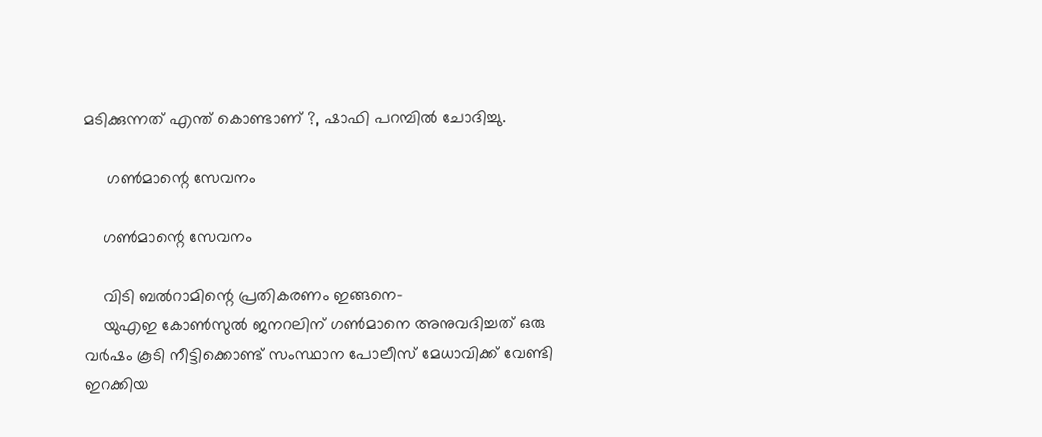മടിക്കുന്നത് എന്ത് കൊണ്ടാണ് ?, ഷാഫി പറമ്പിൽ ചോദിച്ചു.

     ഗൺമാന്റെ സേവനം

    ഗൺമാന്റെ സേവനം

    വിടി ബൽറാമിന്റെ പ്രതികരണം ഇങ്ങനെ-
    യുഎഇ കോൺസുൽ ജനറലിന് ഗൺമാനെ അനുവദിച്ചത് ഒരു വർഷം കൂടി നീട്ടിക്കൊണ്ട് സംസ്ഥാന പോലീസ് മേധാവിക്ക് വേണ്ടി ഇറക്കിയ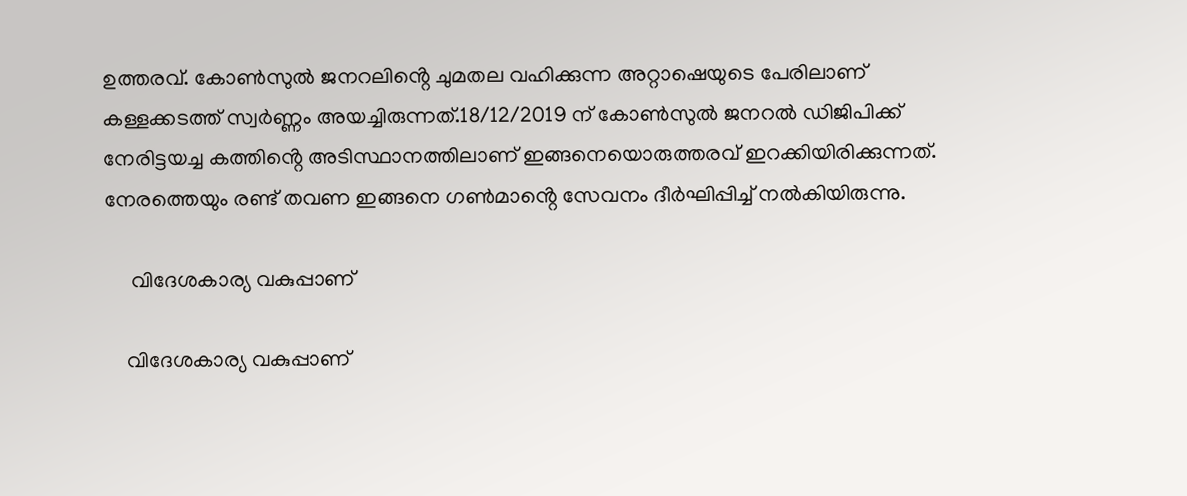ഉത്തരവ്. കോൺസുൽ ജനറലിൻ്റെ ചുമതല വഹിക്കുന്ന അറ്റാഷെയുടെ പേരിലാണ് കള്ളക്കടത്ത് സ്വർണ്ണം അയച്ചിരുന്നത്.18/12/2019 ന് കോൺസുൽ ജനറൽ ഡിജിപിക്ക് നേരിട്ടയച്ച കത്തിൻ്റെ അടിസ്ഥാനത്തിലാണ് ഇങ്ങനെയൊരുത്തരവ് ഇറക്കിയിരിക്കുന്നത്. നേരത്തെയും രണ്ട് തവണ ഇങ്ങനെ ഗൺമാൻ്റെ സേവനം ദീർഘിപ്പിച്ച് നൽകിയിരുന്നു.

     വിദേശകാര്യ വകുപ്പാണ്

    വിദേശകാര്യ വകുപ്പാണ്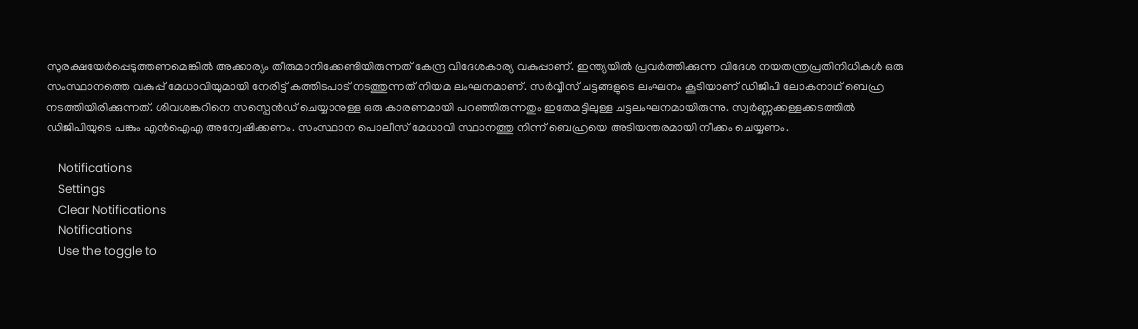സുരക്ഷയേർപ്പെടുത്തണമെങ്കിൽ അക്കാര്യം തീരുമാനിക്കേണ്ടിയിരുന്നത് കേന്ദ്ര വിദേശകാര്യ വകുപ്പാണ്. ഇന്ത്യയിൽ പ്രവർത്തിക്കുന്ന വിദേശ നയതന്ത്രപ്രതിനിധികൾ ഒരു സംസ്ഥാനത്തെ വകുപ്പ് മേധാവിയുമായി നേരിട്ട് കത്തിടപാട് നടത്തുന്നത് നിയമ ലംഘനമാണ്. സർവ്വീസ് ചട്ടങ്ങളുടെ ലംഘനം കൂടിയാണ് ഡിജിപി ലോകനാഥ് ബെഹ്ര നടത്തിയിരിക്കുന്നത്. ശിവശങ്കറിനെ സസ്പെൻഡ് ചെയ്യാനുള്ള ഒരു കാരണമായി പറഞ്ഞിരുന്നതും ഇതേമട്ടിലുള്ള ചട്ടലംഘനമായിരുന്നു. സ്വർണ്ണക്കള്ളക്കടത്തിൽ ഡിജിപിയുടെ പങ്കും എൻഐഎ അന്വേഷിക്കണം. സംസ്ഥാന പൊലീസ് മേധാവി സ്ഥാനത്തു നിന്ന് ബെഹ്രയെ അടിയന്തരമായി നീക്കം ചെയ്യണം.

    Notifications
    Settings
    Clear Notifications
    Notifications
    Use the toggle to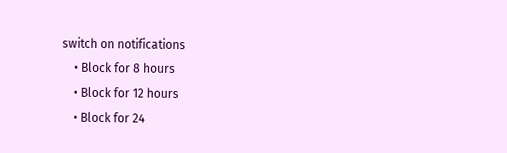switch on notifications
    • Block for 8 hours
    • Block for 12 hours
    • Block for 24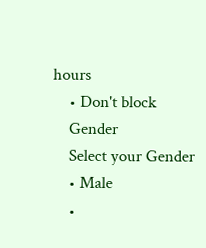hours
    • Don't block
    Gender
    Select your Gender
    • Male
    •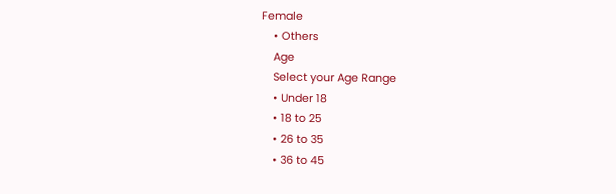Female
    • Others
    Age
    Select your Age Range
    • Under 18
    • 18 to 25
    • 26 to 35
    • 36 to 45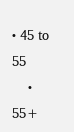• 45 to 55
    • 55+